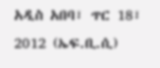አዲስ አበባ፣ ጥር 18፣ 2012 (ኤፍ.ቢ.ሲ)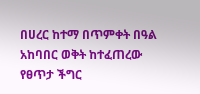በሀረር ከተማ በጥምቀት በዓል አከባበር ወቅት ከተፈጠረው የፀጥታ ችግር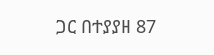ጋር በተያያዘ 87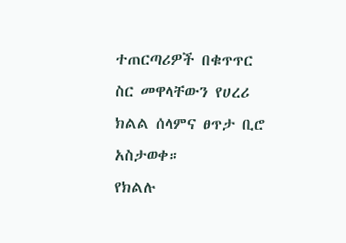ተጠርጣሪዎች በቁጥጥር ስር መዋላቸውን የሀረሪ ክልል ሰላምና ፀጥታ ቢሮ አስታወቀ።
የክልሉ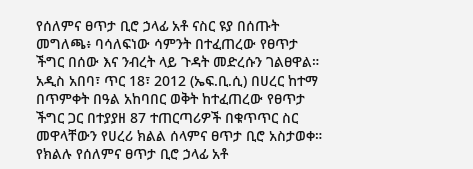የሰለምና ፀጥታ ቢሮ ኃላፊ አቶ ናስር ዩያ በሰጡት መግለጫ፥ ባሳለፍነው ሳምንት በተፈጠረው የፀጥታ ችግር በሰው እና ንብረት ላይ ጉዳት መድረሱን ገልፀዋል።
አዲስ አበባ፣ ጥር 18፣ 2012 (ኤፍ.ቢ.ሲ) በሀረር ከተማ በጥምቀት በዓል አከባበር ወቅት ከተፈጠረው የፀጥታ ችግር ጋር በተያያዘ 87 ተጠርጣሪዎች በቁጥጥር ስር መዋላቸውን የሀረሪ ክልል ሰላምና ፀጥታ ቢሮ አስታወቀ።
የክልሉ የሰለምና ፀጥታ ቢሮ ኃላፊ አቶ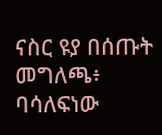ናስር ዩያ በሰጡት መግለጫ፥ ባሳለፍነው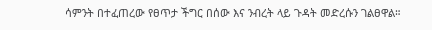ሳምንት በተፈጠረው የፀጥታ ችግር በሰው እና ንብረት ላይ ጉዳት መድረሱን ገልፀዋል።